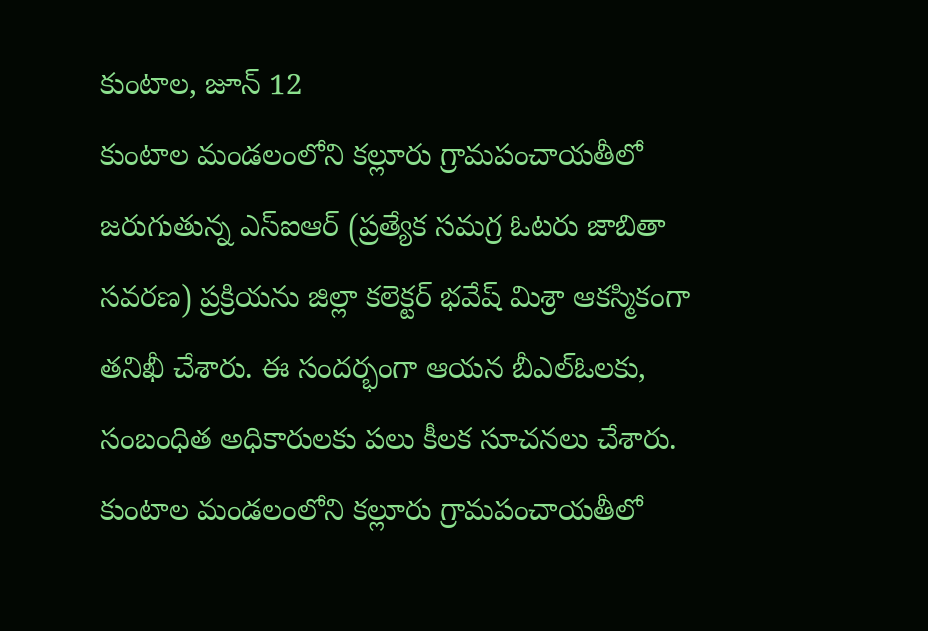కుంటాల, జూన్ 12
కుంటాల మండలంలోని కల్లూరు గ్రామపంచాయతీలో జరుగుతున్న ఎస్ఐఆర్ (ప్రత్యేక సమగ్ర ఓటరు జాబితా సవరణ) ప్రక్రియను జిల్లా కలెక్టర్ భవేష్ మిశ్రా ఆకస్మికంగా తనిఖీ చేశారు. ఈ సందర్భంగా ఆయన బీఎల్ఓలకు, సంబంధిత అధికారులకు పలు కీలక సూచనలు చేశారు.
కుంటాల మండలంలోని కల్లూరు గ్రామపంచాయతీలో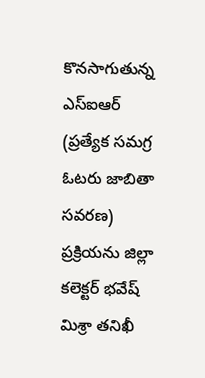కొనసాగుతున్న ఎస్ఐఆర్ (ప్రత్యేక సమగ్ర ఓటరు జాబితా సవరణ) ప్రక్రియను జిల్లా కలెక్టర్ భవేష్ మిశ్రా తనిఖీ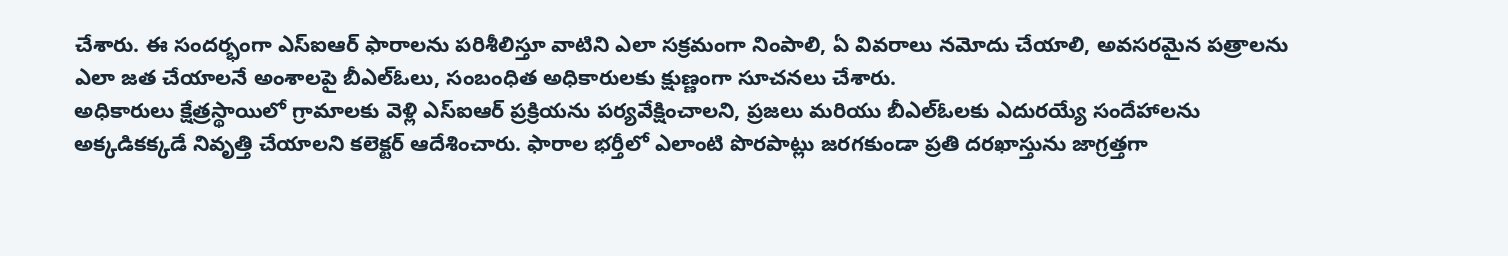చేశారు. ఈ సందర్భంగా ఎస్ఐఆర్ ఫారాలను పరిశీలిస్తూ వాటిని ఎలా సక్రమంగా నింపాలి, ఏ వివరాలు నమోదు చేయాలి, అవసరమైన పత్రాలను ఎలా జత చేయాలనే అంశాలపై బీఎల్ఓలు, సంబంధిత అధికారులకు క్షుణ్ణంగా సూచనలు చేశారు.
అధికారులు క్షేత్రస్థాయిలో గ్రామాలకు వెళ్లి ఎస్ఐఆర్ ప్రక్రియను పర్యవేక్షించాలని, ప్రజలు మరియు బీఎల్ఓలకు ఎదురయ్యే సందేహాలను అక్కడికక్కడే నివృత్తి చేయాలని కలెక్టర్ ఆదేశించారు. ఫారాల భర్తీలో ఎలాంటి పొరపాట్లు జరగకుండా ప్రతి దరఖాస్తును జాగ్రత్తగా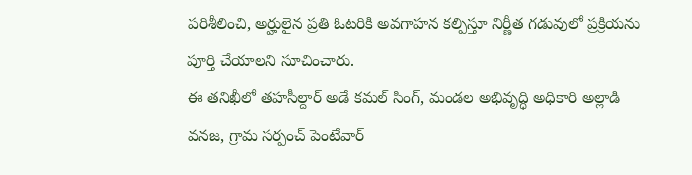పరిశీలించి, అర్హులైన ప్రతి ఓటరికి అవగాహన కల్పిస్తూ నిర్ణీత గడువులో ప్రక్రియను పూర్తి చేయాలని సూచించారు.
ఈ తనిఖీలో తహసీల్దార్ అడే కమల్ సింగ్, మండల అభివృద్ధి అధికారి అల్లాడి వనజ, గ్రామ సర్పంచ్ పెంటేవార్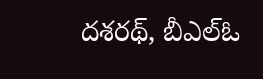దశరథ్, బీఎల్ఓ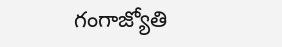గంగాజ్యోతి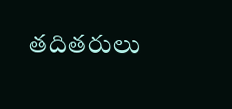తదితరులు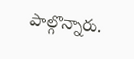పాల్గొన్నారు.